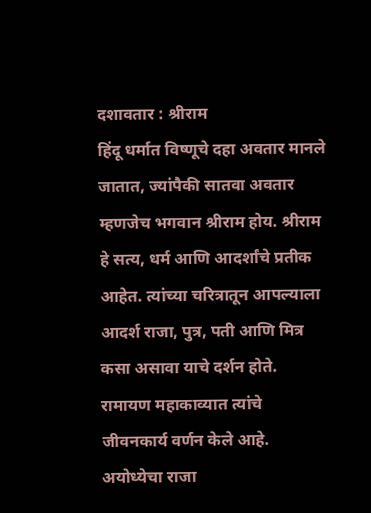दशावतार : श्रीराम
हिंदू धर्मात विष्णूचे दहा अवतार मानले जातात, ज्यांपैकी सातवा अवतार म्हणजेच भगवान श्रीराम होय. श्रीराम हे सत्य, धर्म आणि आदर्शांचे प्रतीक आहेत. त्यांच्या चरित्रातून आपल्याला आदर्श राजा, पुत्र, पती आणि मित्र कसा असावा याचे दर्शन होते.
रामायण महाकाव्यात त्यांचे जीवनकार्य वर्णन केले आहे. अयोध्येचा राजा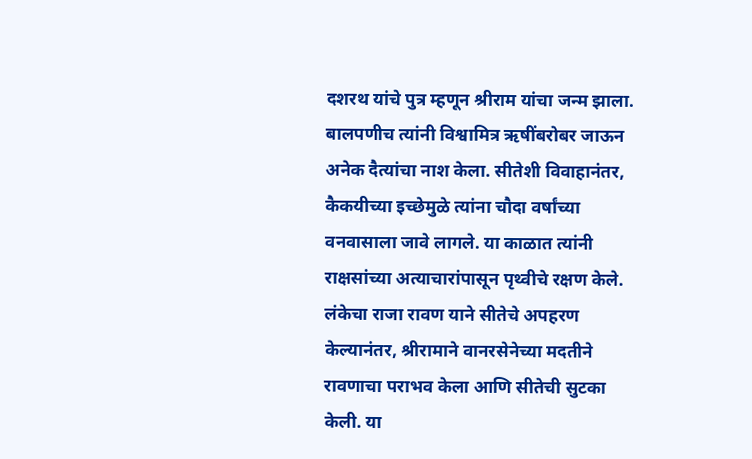दशरथ यांचे पुत्र म्हणून श्रीराम यांचा जन्म झाला. बालपणीच त्यांनी विश्वामित्र ऋषींबरोबर जाऊन अनेक दैत्यांचा नाश केला. सीतेशी विवाहानंतर, कैकयीच्या इच्छेमुळे त्यांना चौदा वर्षांच्या वनवासाला जावे लागले. या काळात त्यांनी राक्षसांच्या अत्याचारांपासून पृथ्वीचे रक्षण केले.
लंकेचा राजा रावण याने सीतेचे अपहरण केल्यानंतर, श्रीरामाने वानरसेनेच्या मदतीने रावणाचा पराभव केला आणि सीतेची सुटका केली. या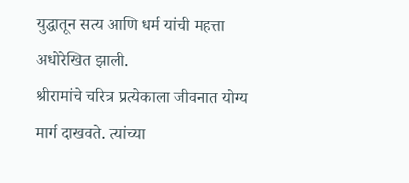युद्धातून सत्य आणि धर्म यांची महत्ता अधोरेखित झाली.
श्रीरामांचे चरित्र प्रत्येकाला जीवनात योग्य मार्ग दाखवते. त्यांच्या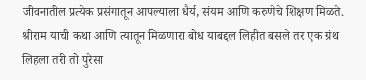जीवनातील प्रत्येक प्रसंगातून आपल्याला धैर्य, संयम आणि करुणेचे शिक्षण मिळते.
श्रीराम याची कथा आणि त्यातून मिळणारा बोध याबद्दल लिहीत बसले तर एक ग्रंथ लिहला तरी तो पुरेसा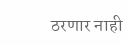ठरणार नाही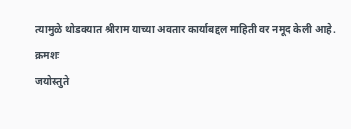त्यामुळे थोडक्यात श्रीराम याच्या अवतार कार्याबद्दल माहिती वर नमूद केली आहे.
क्रमशः
जयोस्तुते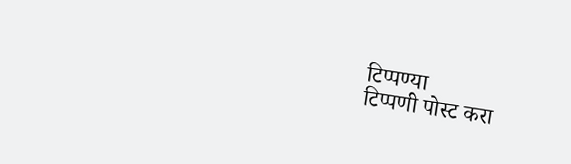टिप्पण्या
टिप्पणी पोस्ट करा